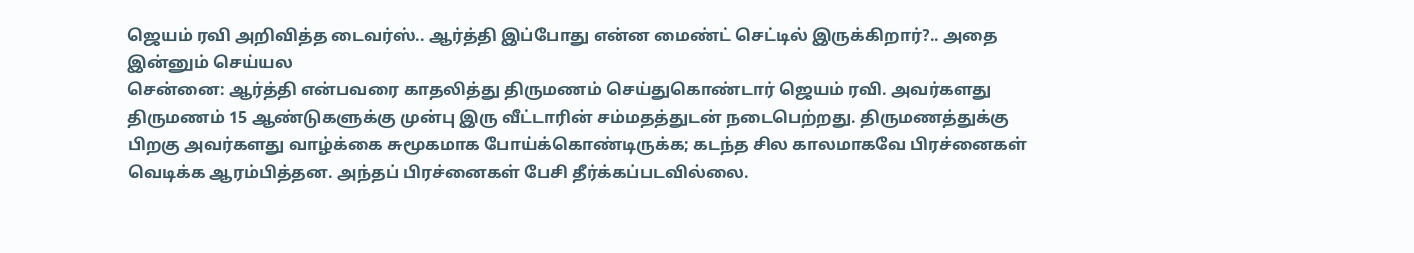ஜெயம் ரவி அறிவித்த டைவர்ஸ்.. ஆர்த்தி இப்போது என்ன மைண்ட் செட்டில் இருக்கிறார்?.. அதை இன்னும் செய்யல
சென்னை: ஆர்த்தி என்பவரை காதலித்து திருமணம் செய்துகொண்டார் ஜெயம் ரவி. அவர்களது திருமணம் 15 ஆண்டுகளுக்கு முன்பு இரு வீட்டாரின் சம்மதத்துடன் நடைபெற்றது. திருமணத்துக்கு பிறகு அவர்களது வாழ்க்கை சுமூகமாக போய்க்கொண்டிருக்க; கடந்த சில காலமாகவே பிரச்னைகள் வெடிக்க ஆரம்பித்தன. அந்தப் பிரச்னைகள் பேசி தீர்க்கப்படவில்லை.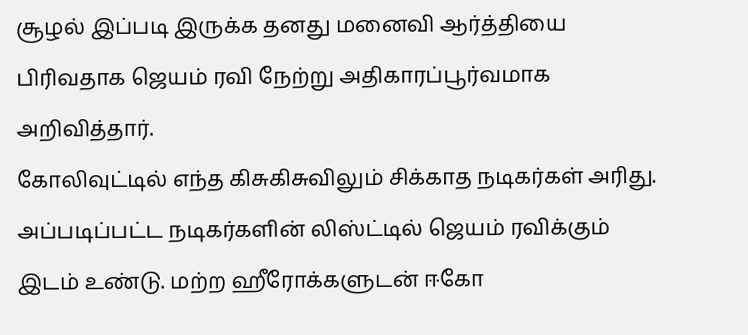சூழல் இப்படி இருக்க தனது மனைவி ஆர்த்தியை பிரிவதாக ஜெயம் ரவி நேற்று அதிகாரப்பூர்வமாக அறிவித்தார்.
கோலிவுட்டில் எந்த கிசுகிசுவிலும் சிக்காத நடிகர்கள் அரிது. அப்படிப்பட்ட நடிகர்களின் லிஸ்ட்டில் ஜெயம் ரவிக்கும் இடம் உண்டு. மற்ற ஹீரோக்களுடன் ஈகோ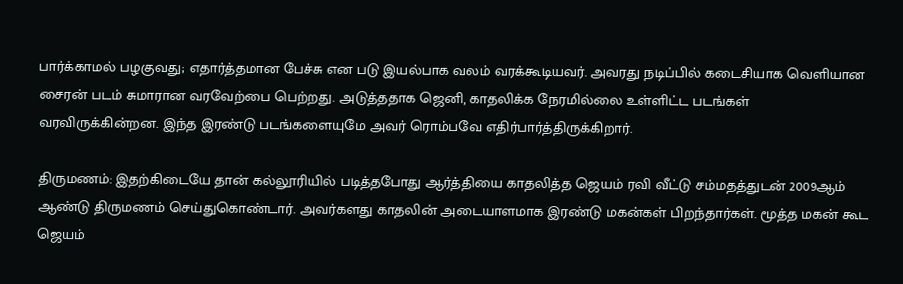பார்க்காமல் பழகுவது; எதார்த்தமான பேச்சு என படு இயல்பாக வலம் வரக்கூடியவர். அவரது நடிப்பில் கடைசியாக வெளியான சைரன் படம் சுமாரான வரவேற்பை பெற்றது. அடுத்ததாக ஜெனி, காதலிக்க நேரமில்லை உள்ளிட்ட படங்கள் வரவிருக்கின்றன. இந்த இரண்டு படங்களையுமே அவர் ரொம்பவே எதிர்பார்த்திருக்கிறார்.

திருமணம்: இதற்கிடையே தான் கல்லூரியில் படித்தபோது ஆர்த்தியை காதலித்த ஜெயம் ரவி வீட்டு சம்மதத்துடன் 2009ஆம் ஆண்டு திருமணம் செய்துகொண்டார். அவர்களது காதலின் அடையாளமாக இரண்டு மகன்கள் பிறந்தார்கள். மூத்த மகன் கூட ஜெயம்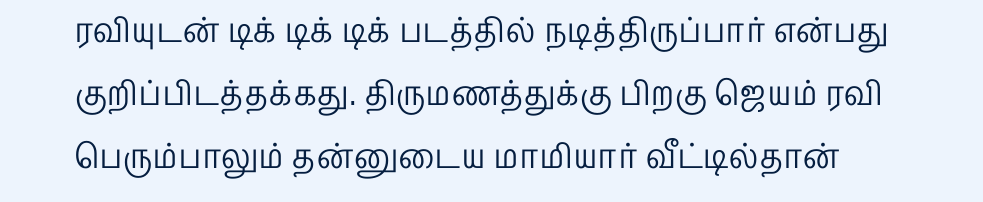ரவியுடன் டிக் டிக் டிக் படத்தில் நடித்திருப்பார் என்பது குறிப்பிடத்தக்கது. திருமணத்துக்கு பிறகு ஜெயம் ரவி பெரும்பாலும் தன்னுடைய மாமியார் வீட்டில்தான்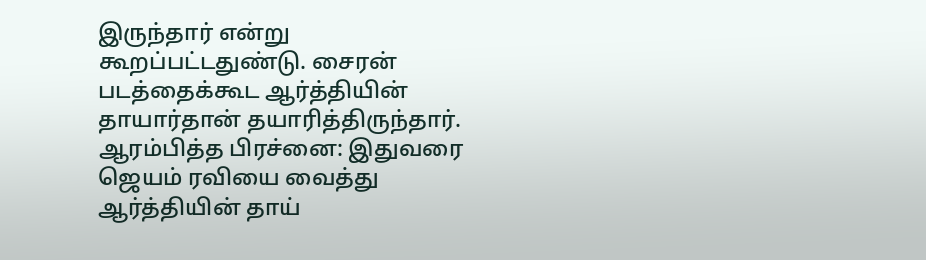இருந்தார் என்று கூறப்பட்டதுண்டு. சைரன் படத்தைக்கூட ஆர்த்தியின் தாயார்தான் தயாரித்திருந்தார்.
ஆரம்பித்த பிரச்னை: இதுவரை ஜெயம் ரவியை வைத்து ஆர்த்தியின் தாய்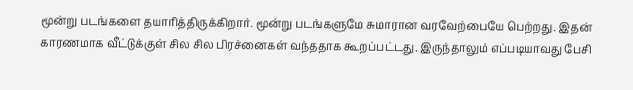மூன்று படங்களை தயாரித்திருக்கிறார். மூன்று படங்களுமே சுமாரான வரவேற்பையே பெற்றது. இதன் காரணமாக வீட்டுக்குள் சில சில பிரச்னைகள் வந்ததாக கூறப்பட்டது. இருந்தாலும் எப்படியாவது பேசி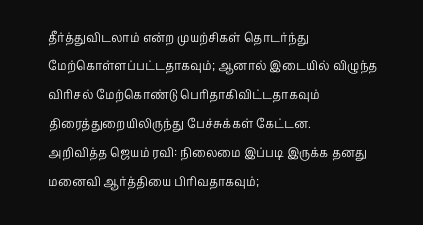தீர்த்துவிடலாம் என்ற முயற்சிகள் தொடர்ந்து மேற்கொள்ளப்பட்டதாகவும்; ஆனால் இடையில் விழுந்த விரிசல் மேற்கொண்டு பெரிதாகிவிட்டதாகவும் திரைத்துறையிலிருந்து பேச்சுக்கள் கேட்டன.
அறிவித்த ஜெயம் ரவி: நிலைமை இப்படி இருக்க தனது மனைவி ஆர்த்தியை பிரிவதாகவும்;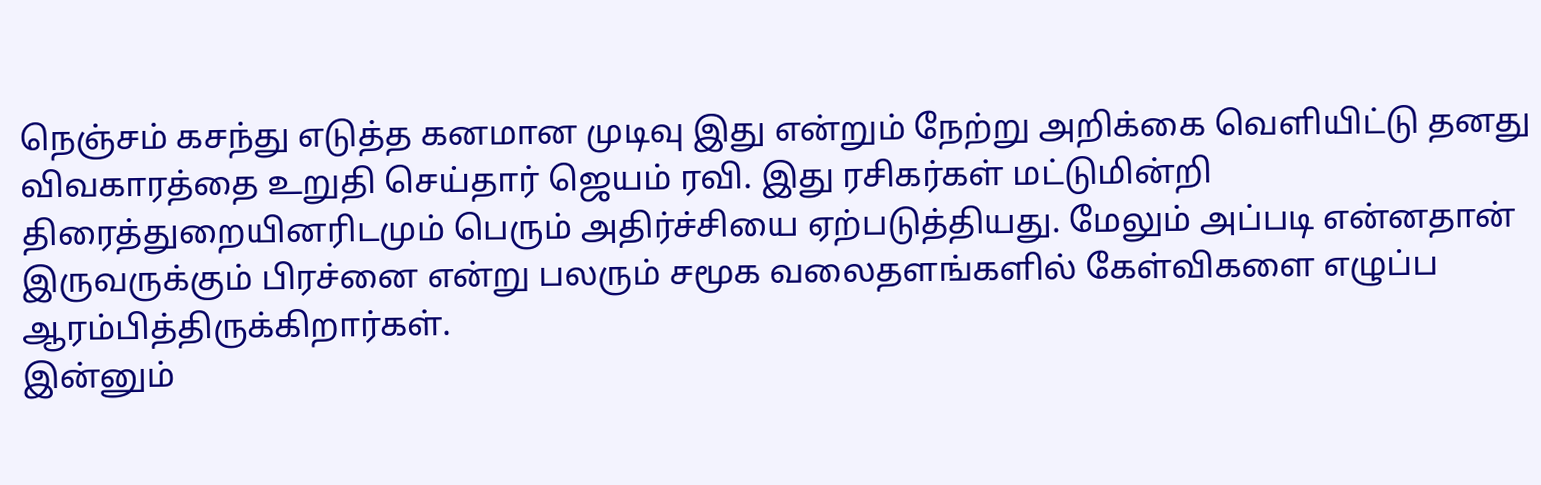நெஞ்சம் கசந்து எடுத்த கனமான முடிவு இது என்றும் நேற்று அறிக்கை வெளியிட்டு தனது விவகாரத்தை உறுதி செய்தார் ஜெயம் ரவி. இது ரசிகர்கள் மட்டுமின்றி திரைத்துறையினரிடமும் பெரும் அதிர்ச்சியை ஏற்படுத்தியது. மேலும் அப்படி என்னதான் இருவருக்கும் பிரச்னை என்று பலரும் சமூக வலைதளங்களில் கேள்விகளை எழுப்ப ஆரம்பித்திருக்கிறார்கள்.
இன்னும்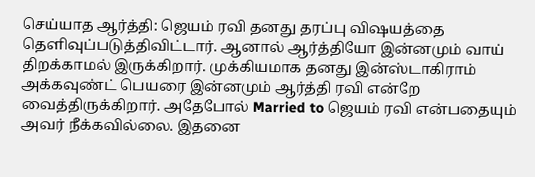செய்யாத ஆர்த்தி: ஜெயம் ரவி தனது தரப்பு விஷயத்தை தெளிவுப்படுத்திவிட்டார். ஆனால் ஆர்த்தியோ இன்னமும் வாய் திறக்காமல் இருக்கிறார். முக்கியமாக தனது இன்ஸ்டாகிராம் அக்கவுண்ட் பெயரை இன்னமும் ஆர்த்தி ரவி என்றே வைத்திருக்கிறார். அதேபோல் Married to ஜெயம் ரவி என்பதையும் அவர் நீக்கவில்லை. இதனை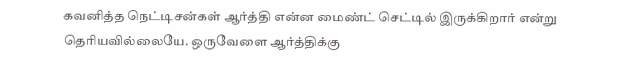கவனித்த நெட்டிசன்கள் ஆர்த்தி என்ன மைண்ட் செட்டில் இருக்கிறார் என்று தெரியவில்லையே. ஒருவேளை ஆர்த்திக்கு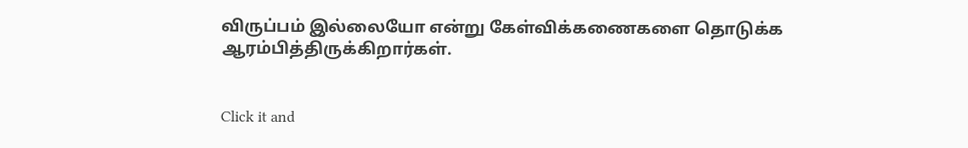விருப்பம் இல்லையோ என்று கேள்விக்கணைகளை தொடுக்க ஆரம்பித்திருக்கிறார்கள்.


Click it and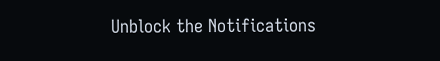Unblock the Notifications